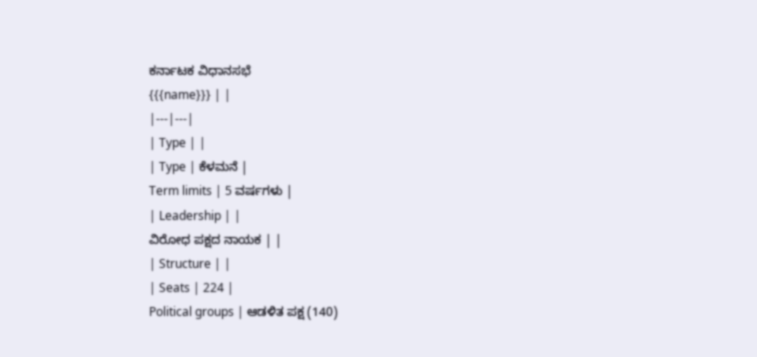ಕರ್ನಾಟಕ ವಿಧಾನಸಭೆ
{{{name}}} | |
|---|---|
| Type | |
| Type | ಕೆಳಮನೆ |
Term limits | 5 ವರ್ಷಗಳು |
| Leadership | |
ವಿರೋಧ ಪಕ್ಷದ ನಾಯಕ | |
| Structure | |
| Seats | 224 |
Political groups | ಆಡಳಿತ ಪಕ್ಷ (140)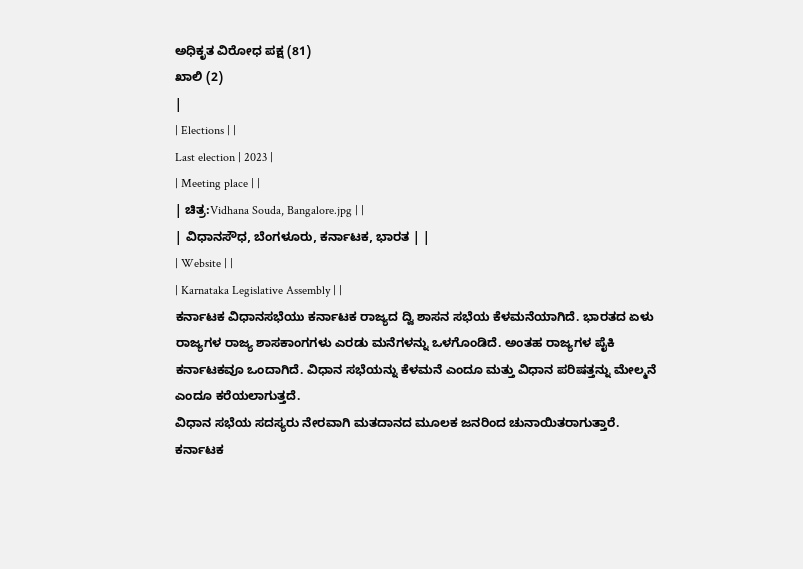ಅಧಿಕೃತ ವಿರೋಧ ಪಕ್ಷ (81)
ಖಾಲಿ (2)
|
| Elections | |
Last election | 2023 |
| Meeting place | |
| ಚಿತ್ರ:Vidhana Souda, Bangalore.jpg | |
| ವಿಧಾನಸೌಧ, ಬೆಂಗಳೂರು, ಕರ್ನಾಟಕ, ಭಾರತ | |
| Website | |
| Karnataka Legislative Assembly | |
ಕರ್ನಾಟಕ ವಿಧಾನಸಭೆಯು ಕರ್ನಾಟಕ ರಾಜ್ಯದ ದ್ವಿ ಶಾಸನ ಸಭೆಯ ಕೆಳಮನೆಯಾಗಿದೆ. ಭಾರತದ ಏಳು ರಾಜ್ಯಗಳ ರಾಜ್ಯ ಶಾಸಕಾಂಗಗಳು ಎರಡು ಮನೆಗಳನ್ನು ಒಳಗೊಂಡಿದೆ. ಅಂತಹ ರಾಜ್ಯಗಳ ಪೈಕಿ ಕರ್ನಾಟಕವೂ ಒಂದಾಗಿದೆ. ವಿಧಾನ ಸಭೆಯನ್ನು ಕೆಳಮನೆ ಎಂದೂ ಮತ್ತು ವಿಧಾನ ಪರಿಷತ್ತನ್ನು ಮೇಲ್ಮನೆ ಎಂದೂ ಕರೆಯಲಾಗುತ್ತದೆ.
ವಿಧಾನ ಸಭೆಯ ಸದಸ್ಯರು ನೇರವಾಗಿ ಮತದಾನದ ಮೂಲಕ ಜನರಿಂದ ಚುನಾಯಿತರಾಗುತ್ತಾರೆ.
ಕರ್ನಾಟಕ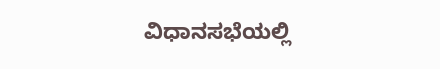ವಿಧಾನಸಭೆಯಲ್ಲಿ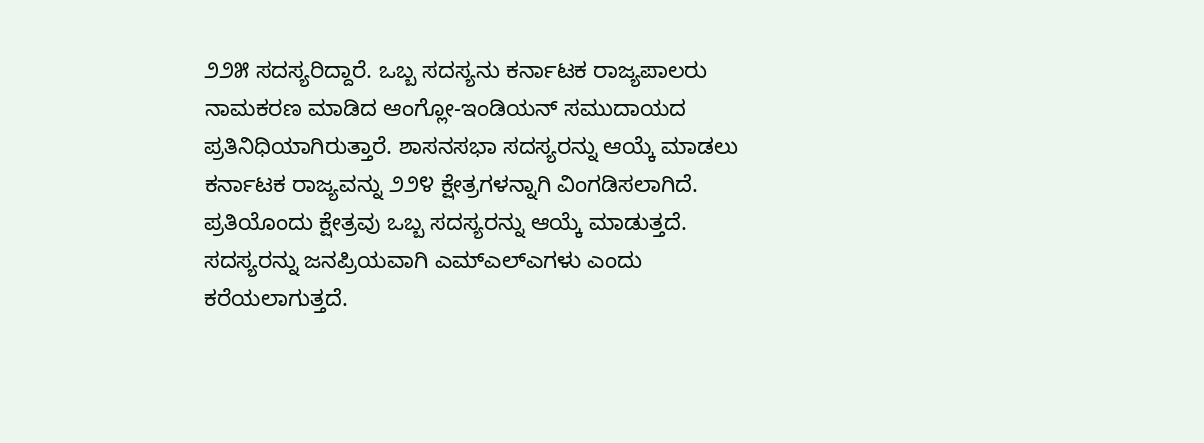೨೨೫ ಸದಸ್ಯರಿದ್ದಾರೆ. ಒಬ್ಬ ಸದಸ್ಯನು ಕರ್ನಾಟಕ ರಾಜ್ಯಪಾಲರು ನಾಮಕರಣ ಮಾಡಿದ ಆಂಗ್ಲೋ-ಇಂಡಿಯನ್ ಸಮುದಾಯದ ಪ್ರತಿನಿಧಿಯಾಗಿರುತ್ತಾರೆ. ಶಾಸನಸಭಾ ಸದಸ್ಯರನ್ನು ಆಯ್ಕೆ ಮಾಡಲು ಕರ್ನಾಟಕ ರಾಜ್ಯವನ್ನು ೨೨೪ ಕ್ಷೇತ್ರಗಳನ್ನಾಗಿ ವಿಂಗಡಿಸಲಾಗಿದೆ.
ಪ್ರತಿಯೊಂದು ಕ್ಷೇತ್ರವು ಒಬ್ಬ ಸದಸ್ಯರನ್ನು ಆಯ್ಕೆ ಮಾಡುತ್ತದೆ. ಸದಸ್ಯರನ್ನು ಜನಪ್ರಿಯವಾಗಿ ಎಮ್ಎಲ್ಎಗಳು ಎಂದು ಕರೆಯಲಾಗುತ್ತದೆ.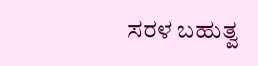ಸರಳ ಬಹುತ್ವ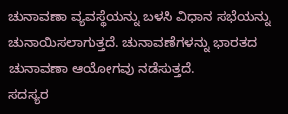ಚುನಾವಣಾ ವ್ಯವಸ್ಥೆಯನ್ನು ಬಳಸಿ ವಿಧಾನ ಸಭೆಯನ್ನು ಚುನಾಯಿಸಲಾಗುತ್ತದೆ. ಚುನಾವಣೆಗಳನ್ನು ಭಾರತದ ಚುನಾವಣಾ ಆಯೋಗವು ನಡೆಸುತ್ತದೆ.
ಸದಸ್ಯರ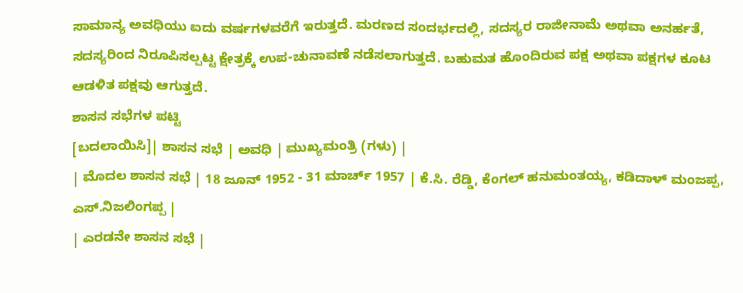ಸಾಮಾನ್ಯ ಅವಧಿಯು ಐದು ವರ್ಷಗಳವರೆಗೆ ಇರುತ್ತದೆ. ಮರಣದ ಸಂದರ್ಭದಲ್ಲಿ, ಸದಸ್ಯರ ರಾಜೀನಾಮೆ ಅಥವಾ ಅನರ್ಹತೆ, ಸದಸ್ಯರಿಂದ ನಿರೂಪಿಸಲ್ಪಟ್ಟ ಕ್ಷೇತ್ರಕ್ಕೆ ಉಪ-ಚುನಾವಣೆ ನಡೆಸಲಾಗುತ್ತದೆ. ಬಹುಮತ ಹೊಂದಿರುವ ಪಕ್ಷ ಅಥವಾ ಪಕ್ಷಗಳ ಕೂಟ ಆಡಳಿತ ಪಕ್ಷವು ಆಗುತ್ತದೆ.
ಶಾಸನ ಸಭೆಗಳ ಪಟ್ಟಿ
[ಬದಲಾಯಿಸಿ]| ಶಾಸನ ಸಭೆ | ಅವಧಿ | ಮುಖ್ಯಮಂತ್ರಿ (ಗಳು) |
| ಮೊದಲ ಶಾಸನ ಸಭೆ | 18 ಜೂನ್ 1952 - 31 ಮಾರ್ಚ್ 1957 | ಕೆ.ಸಿ. ರೆಡ್ಡಿ, ಕೆಂಗಲ್ ಹನುಮಂತಯ್ಯ, ಕಡಿದಾಳ್ ಮಂಜಪ್ಪ, ಎಸ್.ನಿಜಲಿಂಗಪ್ಪ |
| ಎರಡನೇ ಶಾಸನ ಸಭೆ |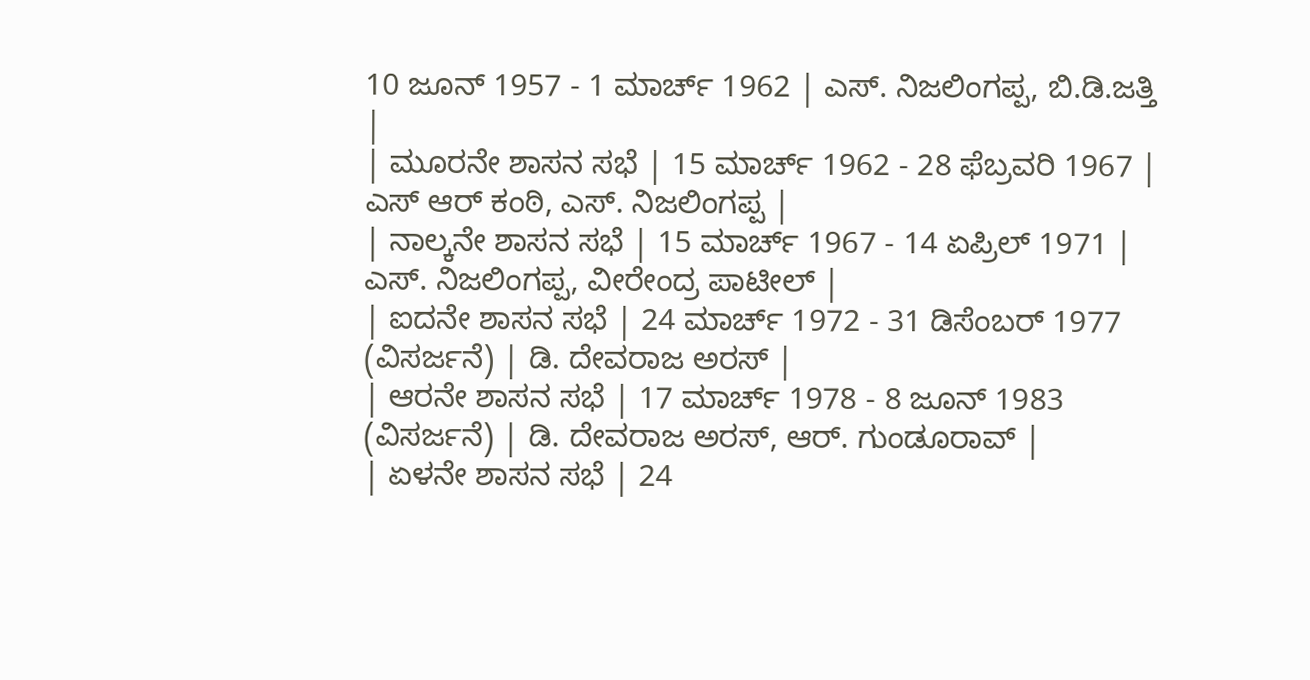10 ಜೂನ್ 1957 - 1 ಮಾರ್ಚ್ 1962 | ಎಸ್. ನಿಜಲಿಂಗಪ್ಪ, ಬಿ.ಡಿ.ಜತ್ತಿ |
| ಮೂರನೇ ಶಾಸನ ಸಭೆ | 15 ಮಾರ್ಚ್ 1962 - 28 ಫೆಬ್ರವರಿ 1967 | ಎಸ್ ಆರ್ ಕಂಠಿ, ಎಸ್. ನಿಜಲಿಂಗಪ್ಪ |
| ನಾಲ್ಕನೇ ಶಾಸನ ಸಭೆ | 15 ಮಾರ್ಚ್ 1967 - 14 ಏಪ್ರಿಲ್ 1971 | ಎಸ್. ನಿಜಲಿಂಗಪ್ಪ, ವೀರೇಂದ್ರ ಪಾಟೀಲ್ |
| ಐದನೇ ಶಾಸನ ಸಭೆ | 24 ಮಾರ್ಚ್ 1972 - 31 ಡಿಸೆಂಬರ್ 1977 (ವಿಸರ್ಜನೆ) | ಡಿ. ದೇವರಾಜ ಅರಸ್ |
| ಆರನೇ ಶಾಸನ ಸಭೆ | 17 ಮಾರ್ಚ್ 1978 - 8 ಜೂನ್ 1983 (ವಿಸರ್ಜನೆ) | ಡಿ. ದೇವರಾಜ ಅರಸ್, ಆರ್. ಗುಂಡೂರಾವ್ |
| ಏಳನೇ ಶಾಸನ ಸಭೆ | 24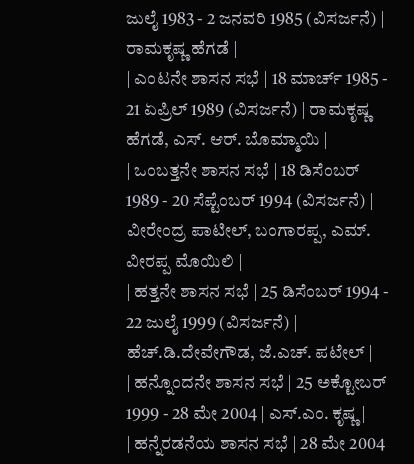ಜುಲೈ 1983 - 2 ಜನವರಿ 1985 (ವಿಸರ್ಜನೆ) | ರಾಮಕೃಷ್ಣ ಹೆಗಡೆ |
| ಎಂಟನೇ ಶಾಸನ ಸಭೆ | 18 ಮಾರ್ಚ್ 1985 - 21 ಏಪ್ರಿಲ್ 1989 (ವಿಸರ್ಜನೆ) | ರಾಮಕೃಷ್ಣ ಹೆಗಡೆ, ಎಸ್. ಆರ್. ಬೊಮ್ಮಾಯಿ |
| ಒಂಬತ್ತನೇ ಶಾಸನ ಸಭೆ | 18 ಡಿಸೆಂಬರ್ 1989 - 20 ಸೆಪ್ಟೆಂಬರ್ 1994 (ವಿಸರ್ಜನೆ) | ವೀರೇಂದ್ರ ಪಾಟೀಲ್, ಬಂಗಾರಪ್ಪ, ಎಮ್. ವೀರಪ್ಪ ಮೊಯಿಲಿ |
| ಹತ್ತನೇ ಶಾಸನ ಸಭೆ | 25 ಡಿಸೆಂಬರ್ 1994 - 22 ಜುಲೈ 1999 (ವಿಸರ್ಜನೆ) | ಹೆಚ್.ಡಿ.ದೇವೇಗೌಡ, ಜೆ.ಎಚ್. ಪಟೇಲ್ |
| ಹನ್ನೊಂದನೇ ಶಾಸನ ಸಭೆ | 25 ಅಕ್ಟೋಬರ್ 1999 - 28 ಮೇ 2004 | ಎಸ್.ಎಂ. ಕೃಷ್ಣ |
| ಹನ್ನೆರಡನೆಯ ಶಾಸನ ಸಭೆ | 28 ಮೇ 2004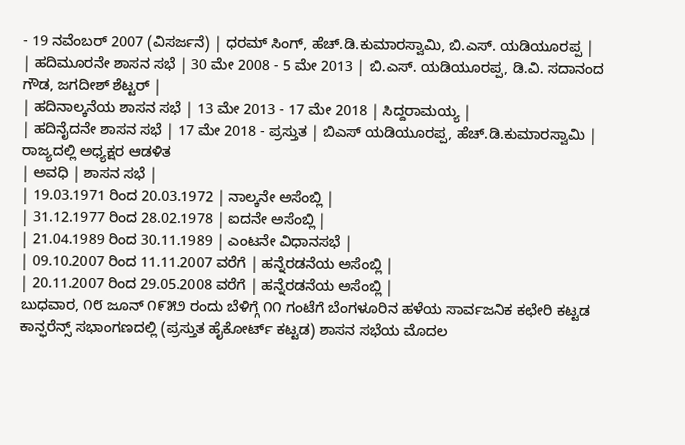- 19 ನವೆಂಬರ್ 2007 (ವಿಸರ್ಜನೆ) | ಧರಮ್ ಸಿಂಗ್, ಹೆಚ್.ಡಿ.ಕುಮಾರಸ್ವಾಮಿ, ಬಿ.ಎಸ್. ಯಡಿಯೂರಪ್ಪ |
| ಹದಿಮೂರನೇ ಶಾಸನ ಸಭೆ | 30 ಮೇ 2008 - 5 ಮೇ 2013 | ಬಿ.ಎಸ್. ಯಡಿಯೂರಪ್ಪ, ಡಿ.ವಿ. ಸದಾನಂದ ಗೌಡ, ಜಗದೀಶ್ ಶೆಟ್ಟರ್ |
| ಹದಿನಾಲ್ಕನೆಯ ಶಾಸನ ಸಭೆ | 13 ಮೇ 2013 - 17 ಮೇ 2018 | ಸಿದ್ದರಾಮಯ್ಯ |
| ಹದಿನೈದನೇ ಶಾಸನ ಸಭೆ | 17 ಮೇ 2018 - ಪ್ರಸ್ತುತ | ಬಿಎಸ್ ಯಡಿಯೂರಪ್ಪ, ಹೆಚ್.ಡಿ.ಕುಮಾರಸ್ವಾಮಿ |
ರಾಜ್ಯದಲ್ಲಿ ಅಧ್ಯಕ್ಷರ ಆಡಳಿತ
| ಅವಧಿ | ಶಾಸನ ಸಭೆ |
| 19.03.1971 ರಿಂದ 20.03.1972 | ನಾಲ್ಕನೇ ಅಸೆಂಬ್ಲಿ |
| 31.12.1977 ರಿಂದ 28.02.1978 | ಐದನೇ ಅಸೆಂಬ್ಲಿ |
| 21.04.1989 ರಿಂದ 30.11.1989 | ಎಂಟನೇ ವಿಧಾನಸಭೆ |
| 09.10.2007 ರಿಂದ 11.11.2007 ವರೆಗೆ | ಹನ್ನೆರಡನೆಯ ಅಸೆಂಬ್ಲಿ |
| 20.11.2007 ರಿಂದ 29.05.2008 ವರೆಗೆ | ಹನ್ನೆರಡನೆಯ ಅಸೆಂಬ್ಲಿ |
ಬುಧವಾರ, ೧೮ ಜೂನ್ ೧೯೫೨ ರಂದು ಬೆಳಿಗ್ಗೆ ೧೧ ಗಂಟೆಗೆ ಬೆಂಗಳೂರಿನ ಹಳೆಯ ಸಾರ್ವಜನಿಕ ಕಛೇರಿ ಕಟ್ಟಡ ಕಾನ್ಫರೆನ್ಸ್ ಸಭಾಂಗಣದಲ್ಲಿ (ಪ್ರಸ್ತುತ ಹೈಕೋರ್ಟ್ ಕಟ್ಟಡ) ಶಾಸನ ಸಭೆಯ ಮೊದಲ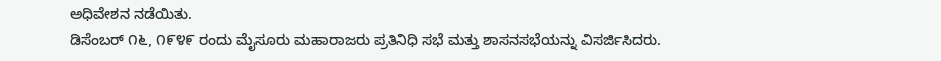ಅಧಿವೇಶನ ನಡೆಯಿತು.
ಡಿಸೆಂಬರ್ ೧೬, ೧೯೪೯ ರಂದು ಮೈಸೂರು ಮಹಾರಾಜರು ಪ್ರತಿನಿಧಿ ಸಭೆ ಮತ್ತು ಶಾಸನಸಭೆಯನ್ನು ವಿಸರ್ಜಿಸಿದರು.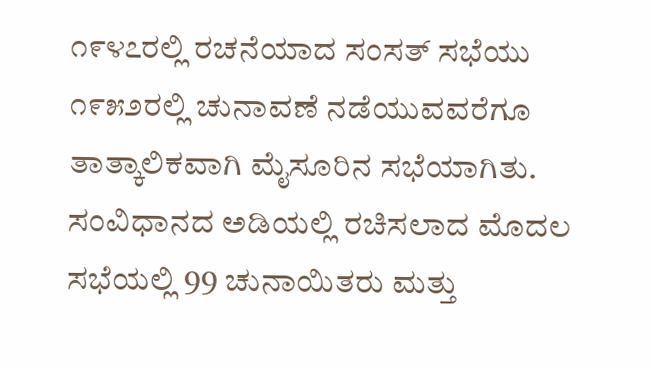೧೯೪೭ರಲ್ಲಿ ರಚನೆಯಾದ ಸಂಸತ್ ಸಭೆಯು ೧೯೫೨ರಲ್ಲಿ ಚುನಾವಣೆ ನಡೆಯುವವರೆಗೂ ತಾತ್ಕಾಲಿಕವಾಗಿ ಮೈಸೂರಿನ ಸಭೆಯಾಗಿತು.
ಸಂವಿಧಾನದ ಅಡಿಯಲ್ಲಿ ರಚಿಸಲಾದ ಮೊದಲ ಸಭೆಯಲ್ಲಿ 99 ಚುನಾಯಿತರು ಮತ್ತು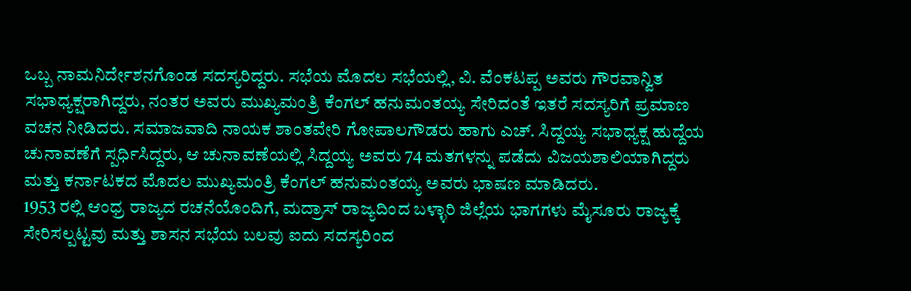ಒಬ್ಬ ನಾಮನಿರ್ದೇಶನಗೊಂಡ ಸದಸ್ಯರಿದ್ದರು. ಸಭೆಯ ಮೊದಲ ಸಭೆಯಲ್ಲಿ, ವಿ. ವೆಂಕಟಪ್ಪ ಅವರು ಗೌರವಾನ್ವಿತ ಸಭಾಧ್ಯಕ್ಷರಾಗಿದ್ದರು, ನಂತರ ಅವರು ಮುಖ್ಯಮಂತ್ರಿ ಕೆಂಗಲ್ ಹನುಮಂತಯ್ಯ ಸೇರಿದಂತೆ ಇತರೆ ಸದಸ್ಯರಿಗೆ ಪ್ರಮಾಣ ವಚನ ನೀಡಿದರು. ಸಮಾಜವಾದಿ ನಾಯಕ ಶಾಂತವೇರಿ ಗೋಪಾಲಗೌಡರು ಹಾಗು ಎಚ್. ಸಿದ್ದಯ್ಯ ಸಭಾಧ್ಯಕ್ಷ ಹುದ್ದೆಯ ಚುನಾವಣೆಗೆ ಸ್ಪರ್ಧಿಸಿದ್ದರು, ಆ ಚುನಾವಣೆಯಲ್ಲಿ ಸಿದ್ದಯ್ಯ ಅವರು 74 ಮತಗಳನ್ನು ಪಡೆದು ವಿಜಯಶಾಲಿಯಾಗಿದ್ದರು ಮತ್ತು ಕರ್ನಾಟಕದ ಮೊದಲ ಮುಖ್ಯಮಂತ್ರಿ ಕೆಂಗಲ್ ಹನುಮಂತಯ್ಯ ಅವರು ಭಾಷಣ ಮಾಡಿದರು.
1953 ರಲ್ಲಿ ಆಂಧ್ರ ರಾಜ್ಯದ ರಚನೆಯೊಂದಿಗೆ, ಮದ್ರಾಸ್ ರಾಜ್ಯದಿಂದ ಬಳ್ಳಾರಿ ಜಿಲ್ಲೆಯ ಭಾಗಗಳು ಮೈಸೂರು ರಾಜ್ಯಕ್ಕೆ ಸೇರಿಸಲ್ಪಟ್ಟವು ಮತ್ತು ಶಾಸನ ಸಭೆಯ ಬಲವು ಐದು ಸದಸ್ಯರಿಂದ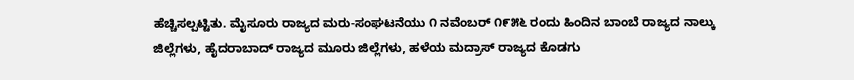ಹೆಚ್ಚಿಸಲ್ಪಟ್ಟಿತು. ಮೈಸೂರು ರಾಜ್ಯದ ಮರು-ಸಂಘಟನೆಯು ೧ ನವೆಂಬರ್ ೧೯೫೬ ರಂದು ಹಿಂದಿನ ಬಾಂಬೆ ರಾಜ್ಯದ ನಾಲ್ಕು ಜಿಲ್ಲೆಗಳು, ಹೈದರಾಬಾದ್ ರಾಜ್ಯದ ಮೂರು ಜಿಲ್ಲೆಗಳು, ಹಳೆಯ ಮದ್ರಾಸ್ ರಾಜ್ಯದ ಕೊಡಗು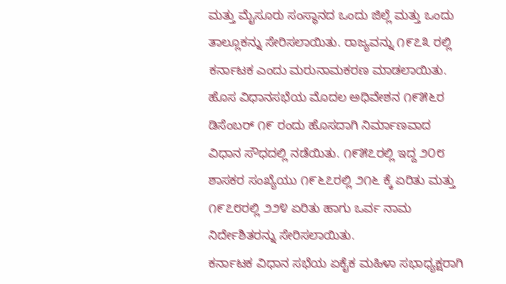ಮತ್ತು ಮೈಸೂರು ಸಂಸ್ಥಾನದ ಒಂದು ಜಿಲ್ಲೆ ಮತ್ತು ಒಂದು ತಾಲ್ಲೂಕನ್ನು ಸೇರಿಸಲಾಯಿತು. ರಾಜ್ಯವನ್ನು ೧೯೭೩ ರಲ್ಲಿ ಕರ್ನಾಟಕ ಎಂದು ಮರುನಾಮಕರಣ ಮಾಡಲಾಯಿತು.
ಹೊಸ ವಿಧಾನಸಭೆಯ ಮೊದಲ ಅಧಿವೇಶನ ೧೯೫೬ರ ಡಿಸೆಂಬರ್ ೧೯ ರಂದು ಹೊಸದಾಗಿ ನಿರ್ಮಾಣವಾದ ವಿಧಾನ ಸೌಧದಲ್ಲಿ ನಡೆಯಿತು. ೧೯೫೭ರಲ್ಲಿ ಇದ್ದ ೨೦೮ ಶಾಸಕರ ಸಂಖ್ಯೆಯು ೧೯೬೭ರಲ್ಲಿ ೨೧೬ ಕ್ಕೆ ಏರಿತು ಮತ್ತು ೧೯೭೮ರಲ್ಲಿ ೨೨೪ ಏರಿತು ಹಾಗು ಒರ್ವ ನಾಮ ನಿರ್ದೇಶಿತರನ್ನು ಸೇರಿಸಲಾಯಿತು.
ಕರ್ನಾಟಕ ವಿಧಾನ ಸಭೆಯ ಏಕೈಕ ಮಹಿಳಾ ಸಭಾಧ್ಯಕ್ಷರಾಗಿ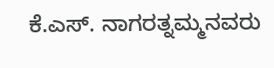ಕೆ.ಎಸ್. ನಾಗರತ್ನಮ್ಮನವರು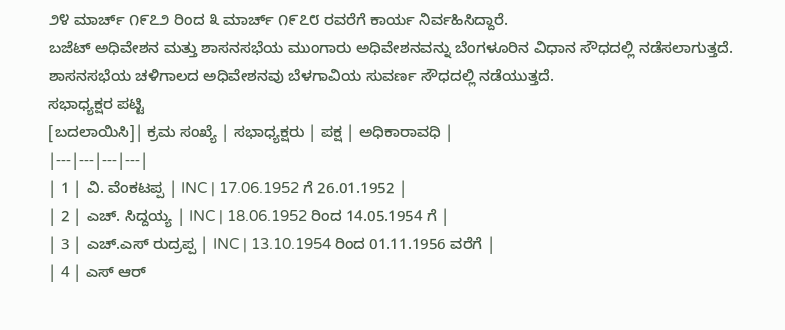೨೪ ಮಾರ್ಚ್ ೧೯೭೨ ರಿಂದ ೩ ಮಾರ್ಚ್ ೧೯೭೮ ರವರೆಗೆ ಕಾರ್ಯ ನಿರ್ವಹಿಸಿದ್ದಾರೆ.
ಬಜೆಟ್ ಅಧಿವೇಶನ ಮತ್ತು ಶಾಸನಸಭೆಯ ಮುಂಗಾರು ಅಧಿವೇಶನವನ್ನು ಬೆಂಗಳೂರಿನ ವಿಧಾನ ಸೌಧದಲ್ಲಿ ನಡೆಸಲಾಗುತ್ತದೆ. ಶಾಸನಸಭೆಯ ಚಳಿಗಾಲದ ಅಧಿವೇಶನವು ಬೆಳಗಾವಿಯ ಸುವರ್ಣ ಸೌಧದಲ್ಲಿ ನಡೆಯುತ್ತದೆ.
ಸಭಾಧ್ಯಕ್ಷರ ಪಟ್ಟಿ
[ಬದಲಾಯಿಸಿ]| ಕ್ರಮ ಸಂಖ್ಯೆ | ಸಭಾಧ್ಯಕ್ಷರು | ಪಕ್ಷ | ಅಧಿಕಾರಾವಧಿ |
|---|---|---|---|
| 1 | ವಿ. ವೆಂಕಟಪ್ಪ | INC | 17.06.1952 ಗೆ 26.01.1952 |
| 2 | ಎಚ್. ಸಿದ್ದಯ್ಯ | INC | 18.06.1952 ರಿಂದ 14.05.1954 ಗೆ |
| 3 | ಎಚ್.ಎಸ್ ರುದ್ರಪ್ಪ | INC | 13.10.1954 ರಿಂದ 01.11.1956 ವರೆಗೆ |
| 4 | ಎಸ್ ಆರ್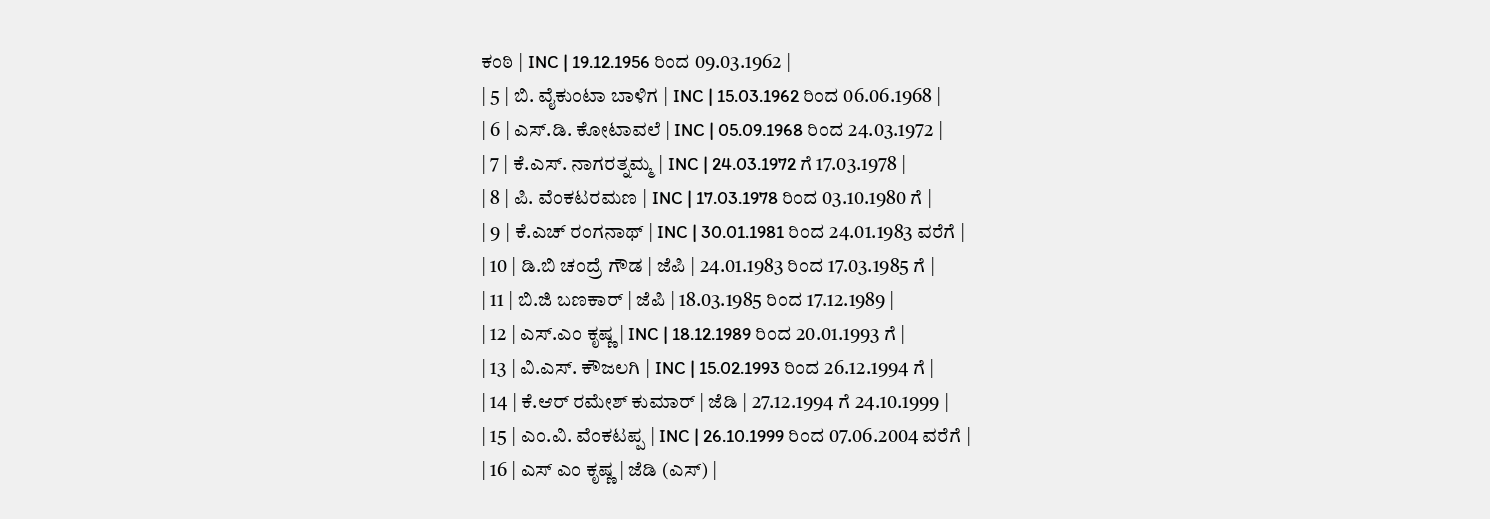ಕಂಠಿ | INC | 19.12.1956 ರಿಂದ 09.03.1962 |
| 5 | ಬಿ. ವೈಕುಂಟಾ ಬಾಳಿಗ | INC | 15.03.1962 ರಿಂದ 06.06.1968 |
| 6 | ಎಸ್.ಡಿ. ಕೋಟಾವಲೆ | INC | 05.09.1968 ರಿಂದ 24.03.1972 |
| 7 | ಕೆ.ಎಸ್. ನಾಗರತ್ನಮ್ಮ | INC | 24.03.1972 ಗೆ 17.03.1978 |
| 8 | ಪಿ. ವೆಂಕಟರಮಣ | INC | 17.03.1978 ರಿಂದ 03.10.1980 ಗೆ |
| 9 | ಕೆ.ಎಚ್ ರಂಗನಾಥ್ | INC | 30.01.1981 ರಿಂದ 24.01.1983 ವರೆಗೆ |
| 10 | ಡಿ.ಬಿ ಚಂದ್ರೆ ಗೌಡ | ಜೆಪಿ | 24.01.1983 ರಿಂದ 17.03.1985 ಗೆ |
| 11 | ಬಿ.ಜಿ ಬಣಕಾರ್ | ಜೆಪಿ | 18.03.1985 ರಿಂದ 17.12.1989 |
| 12 | ಎಸ್.ಎಂ ಕೃಷ್ಣ | INC | 18.12.1989 ರಿಂದ 20.01.1993 ಗೆ |
| 13 | ವಿ.ಎಸ್. ಕೌಜಲಗಿ | INC | 15.02.1993 ರಿಂದ 26.12.1994 ಗೆ |
| 14 | ಕೆ.ಆರ್ ರಮೇಶ್ ಕುಮಾರ್ | ಜೆಡಿ | 27.12.1994 ಗೆ 24.10.1999 |
| 15 | ಎಂ.ವಿ. ವೆಂಕಟಪ್ಪ | INC | 26.10.1999 ರಿಂದ 07.06.2004 ವರೆಗೆ |
| 16 | ಎಸ್ ಎಂ ಕೃಷ್ಣ | ಜೆಡಿ (ಎಸ್) |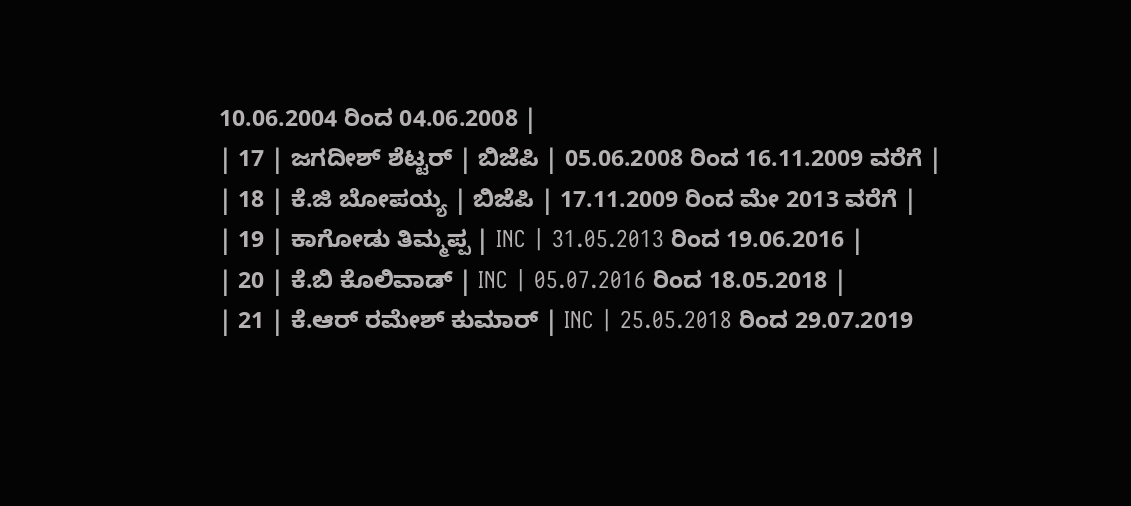10.06.2004 ರಿಂದ 04.06.2008 |
| 17 | ಜಗದೀಶ್ ಶೆಟ್ಟರ್ | ಬಿಜೆಪಿ | 05.06.2008 ರಿಂದ 16.11.2009 ವರೆಗೆ |
| 18 | ಕೆ.ಜಿ ಬೋಪಯ್ಯ | ಬಿಜೆಪಿ | 17.11.2009 ರಿಂದ ಮೇ 2013 ವರೆಗೆ |
| 19 | ಕಾಗೋಡು ತಿಮ್ಮಪ್ಪ | INC | 31.05.2013 ರಿಂದ 19.06.2016 |
| 20 | ಕೆ.ಬಿ ಕೊಲಿವಾಡ್ | INC | 05.07.2016 ರಿಂದ 18.05.2018 |
| 21 | ಕೆ.ಆರ್ ರಮೇಶ್ ಕುಮಾರ್ | INC | 25.05.2018 ರಿಂದ 29.07.2019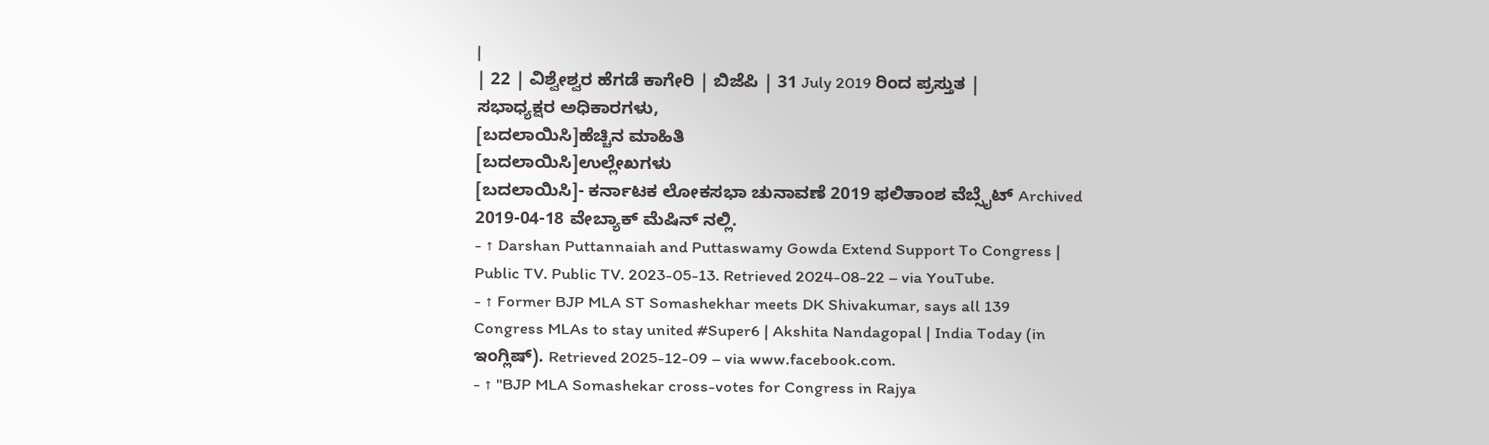|
| 22 | ವಿಶ್ವೇಶ್ವರ ಹೆಗಡೆ ಕಾಗೇರಿ | ಬಿಜೆಪಿ | 31 July 2019 ರಿಂದ ಪ್ರಸ್ತುತ |
ಸಭಾಧ್ಯಕ್ಷರ ಅಧಿಕಾರಗಳು,
[ಬದಲಾಯಿಸಿ]ಹೆಚ್ಚಿನ ಮಾಹಿತಿ
[ಬದಲಾಯಿಸಿ]ಉಲ್ಲೇಖಗಳು
[ಬದಲಾಯಿಸಿ]- ಕರ್ನಾಟಕ ಲೋಕಸಭಾ ಚುನಾವಣೆ 2019 ಫಲಿತಾಂಶ ವೆಬ್ಸೈಟ್ Archived 2019-04-18 ವೇಬ್ಯಾಕ್ ಮೆಷಿನ್ ನಲ್ಲಿ.
- ↑ Darshan Puttannaiah and Puttaswamy Gowda Extend Support To Congress | Public TV. Public TV. 2023-05-13. Retrieved 2024-08-22 – via YouTube.
- ↑ Former BJP MLA ST Somashekhar meets DK Shivakumar, says all 139 Congress MLAs to stay united #Super6 | Akshita Nandagopal | India Today (in ಇಂಗ್ಲಿಷ್). Retrieved 2025-12-09 – via www.facebook.com.
- ↑ "BJP MLA Somashekar cross-votes for Congress in Rajya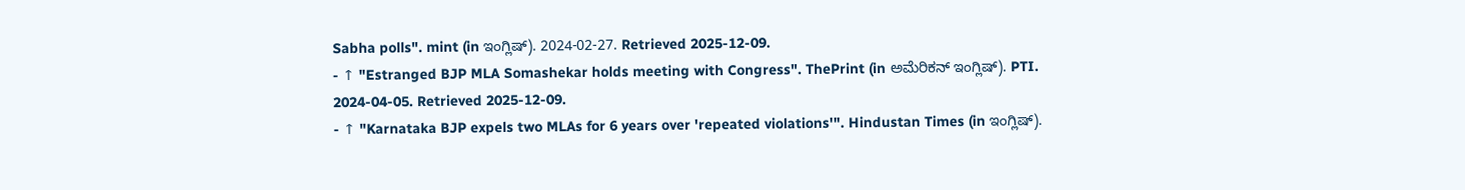Sabha polls". mint (in ಇಂಗ್ಲಿಷ್). 2024-02-27. Retrieved 2025-12-09.
- ↑ "Estranged BJP MLA Somashekar holds meeting with Congress". ThePrint (in ಅಮೆರಿಕನ್ ಇಂಗ್ಲಿಷ್). PTI. 2024-04-05. Retrieved 2025-12-09.
- ↑ "Karnataka BJP expels two MLAs for 6 years over 'repeated violations'". Hindustan Times (in ಇಂಗ್ಲಿಷ್).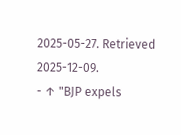2025-05-27. Retrieved 2025-12-09.
- ↑ "BJP expels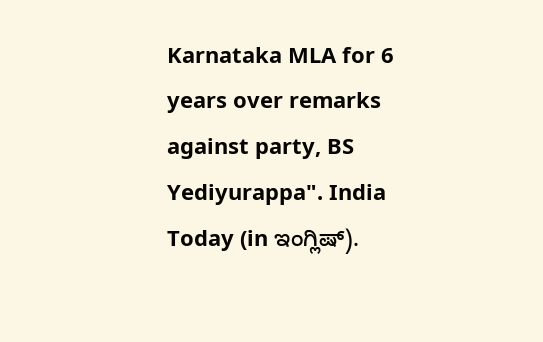Karnataka MLA for 6 years over remarks against party, BS Yediyurappa". India Today (in ಇಂಗ್ಲಿಷ್).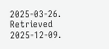2025-03-26. Retrieved 2025-12-09.